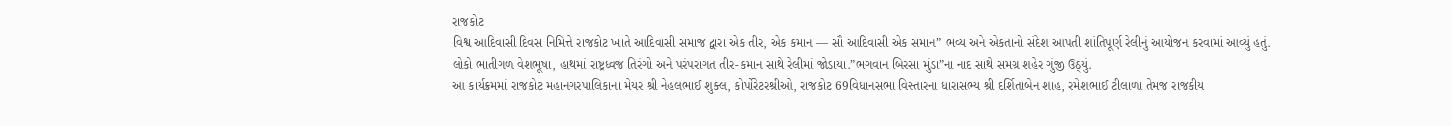રાજકોટ
વિશ્વ આદિવાસી દિવસ નિમિત્તે રાજકોટ ખાતે આદિવાસી સમાજ દ્વારા એક તીર, એક કમાન — સૌ આદિવાસી એક સમાન” ભવ્ય અને એકતાનો સંદેશ આપતી શાંતિપૂર્ણ રેલીનું આયોજન કરવામાં આવ્યું હતું.
લોકો ભાતીગળ વેશભૂષા, હાથમાં રાષ્ટ્રધ્વજ તિરંગો અને પરંપરાગત તીર-કમાન સાથે રેલીમાં જોડાયા.”ભગવાન બિરસા મુંડા”ના નાદ સાથે સમગ્ર શહેર ગુંજી ઉઠ્યું.
આ કાર્યક્રમમાં રાજકોટ મહાનગરપાલિકાના મેયર શ્રી નેહલભાઈ શુક્લ, કોર્પોરેટરશ્રીઓ, રાજકોટ 69વિધાનસભા વિસ્તારના ધારાસભ્ય શ્રી દર્શિતાબેન શાહ, રમેશભાઈ ટીલાળા તેમજ રાજકીય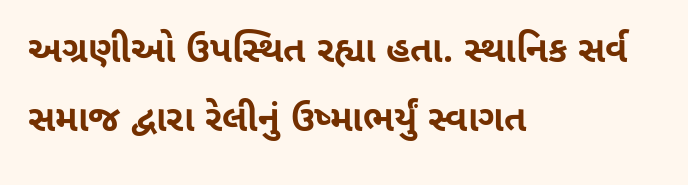અગ્રણીઓ ઉપસ્થિત રહ્યા હતા. સ્થાનિક સર્વ સમાજ દ્વારા રેલીનું ઉષ્માભર્યું સ્વાગત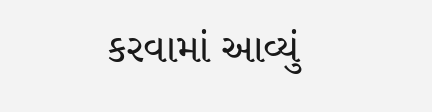કરવામાં આવ્યું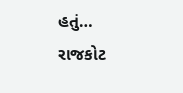હતું…
રાજકોટ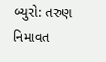બ્યુરો: તરુણ નિમાવત